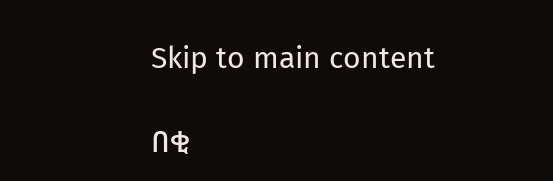Skip to main content

በቂ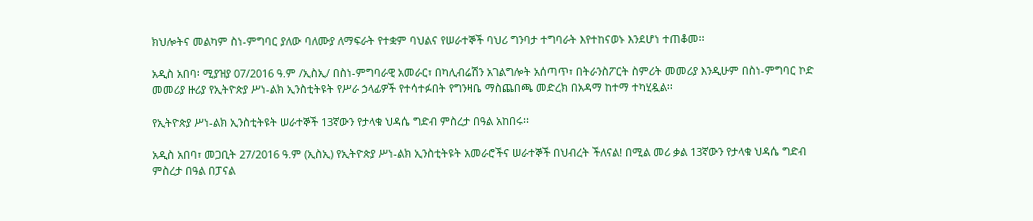ክህሎትና መልካም ስነ-ምግባር ያለው ባለሙያ ለማፍራት የተቋም ባህልና የሠራተኞች ባህሪ ግንባታ ተግባራት እየተከናወኑ እንደሆነ ተጠቆመ፡፡

አዲስ አበባ፡ ሚያዝያ 07/2016 ዓ.ም /ኢስኢ/ በስነ-ምግባራዊ አመራር፣ በካሊብሬሽን አገልግሎት አሰጣጥ፣ በትራንስፖርት ስምሪት መመሪያ እንዲሁም በስነ-ምግባር ኮድ መመሪያ ዙሪያ የኢትዮጵያ ሥነ-ልክ ኢንስቲትዩት የሥራ ኃላፊዎች የተሳተፉበት የግንዛቤ ማስጨበጫ መድረክ በአዳማ ከተማ ተካሂዷል፡፡

የኢትዮጵያ ሥነ-ልክ ኢንስቲትዩት ሠራተኞች 13ኛውን የታላቁ ህዳሴ ግድብ ምስረታ በዓል አከበሩ፡፡

አዲስ አበባ፣ መጋቢት 27/2016 ዓ.ም (ኢስኢ) የኢትዮጵያ ሥነ-ልክ ኢንስቲትዩት አመራሮችና ሠራተኞች በህብረት ችለናል! በሚል መሪ ቃል 13ኛውን የታላቁ ህዳሴ ግድብ ምስረታ በዓል በፓናል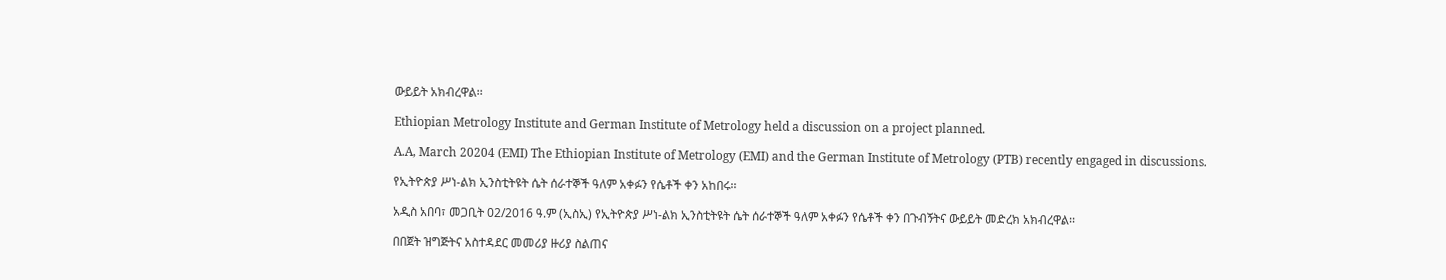ውይይት አክብረዋል፡፡

Ethiopian Metrology Institute and German Institute of Metrology held a discussion on a project planned.

A.A, March 20204 (EMI) The Ethiopian Institute of Metrology (EMI) and the German Institute of Metrology (PTB) recently engaged in discussions.

የኢትዮጵያ ሥነ-ልክ ኢንስቲትዩት ሴት ሰራተኞች ዓለም አቀፉን የሴቶች ቀን አከበሩ፡፡

አዲስ አበባ፣ መጋቢት 02/2016 ዓ.ም (ኢስኢ) የኢትዮጵያ ሥነ-ልክ ኢንስቲትዩት ሴት ሰራተኞች ዓለም አቀፉን የሴቶች ቀን በጉብኝትና ውይይት መድረክ አክብረዋል፡፡

በበጀት ዝግጅትና አስተዳደር መመሪያ ዙሪያ ስልጠና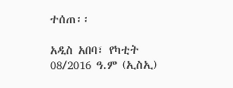ተሰጠ፡፡

አዲስ አበባ፣ የካቲት 08/2016 ዓ.ም (ኢስኢ)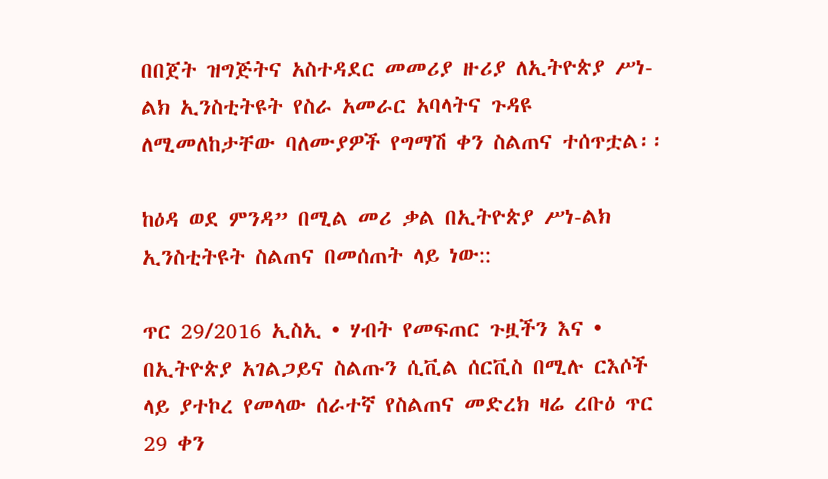በበጀት ዝግጅትና አስተዳደር መመሪያ ዙሪያ ለኢትዮጵያ ሥነ-ልክ ኢንስቲትዩት የስራ አመራር አባላትና ጉዳዩ ለሚመለከታቸው ባለሙያዎች የግማሽ ቀን ስልጠና ተሰጥቷል፡፡

ከዕዳ ወደ ምንዳ” በሚል መሪ ቃል በኢትዮጵያ ሥነ-ልክ ኢንስቲትዩት ስልጠና በመሰጠት ላይ ነው::

ጥር 29/2016 ኢስኢ • ሃብት የመፍጠር ጉዟችን እና • በኢትዮጵያ አገልጋይና ስልጡን ሲቪል ሰርቪስ በሚሉ ርእሶች ላይ ያተኮረ የመላው ሰራተኛ የስልጠና መድረክ ዛሬ ረቡዕ ጥር 29 ቀን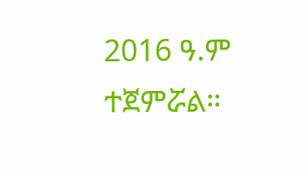2016 ዓ.ም ተጀምሯል።